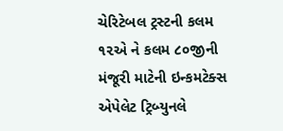ચેરિટેબલ ટ્રસ્ટની કલમ ૧૨એ ને કલમ ૮૦જીની મંજૂરી માટેની ઇન્કમટેક્સ એપેલેટ ટ્રિબ્યુનલે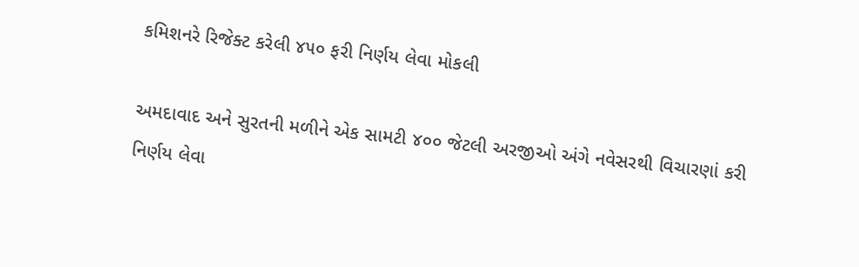કમિશનરે રિજેક્ટ કરેલી ૪૫૦ ફરી નિર્ણય લેવા મોકલી

અમદાવાદ અને સુરતની મળીને એક સામટી ૪૦૦ જેટલી અરજીઓ અંગે નવેસરથી વિચારણાં કરી નિર્ણય લેવા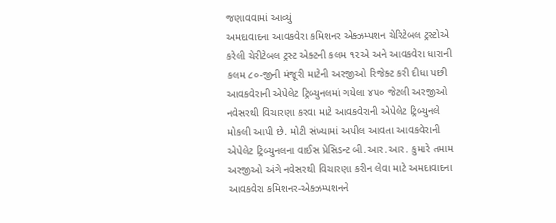જણાવવામાં આવ્યું
અમદાવાદના આવકવેરા કમિશનર એક્ઝમ્પશન ચેરિટેબલ ટ્રસ્ટોએ કરેલી ચેરીટેબલ ટ્રસ્ટ એક્ટની કલમ ૧૨એ અને આવકવેરા ધારાની કલમ ૮૦-જીની મંજૂરી માટેની અરજીઓ રિજેક્ટ કરી દીધા પછી આવકવેરાની એપેલેટ ટ્રિબ્યુનલમાં ગયેલા ૪૫૦ જેટલી અરજીઓ નવેસરથી વિચારણા કરવા માટે આવકવેરાની એપેલેટ ટ્રિબ્યુનલે મોકલી આપી છે. મોટી સંખ્યામાં અપીલ આવતા આવકવેરાની એપેલેટ ટ્રિબ્યુનલના વાઈસ પ્રેસિડન્ટ બી.આર.આર. કુમારે તમામ અરજીઓ અંગે નવેસરથી વિચારણા કરીન લેવા માટે અમદાવાદના આવકવેરા કમિશનર-એક્ઝમ્પશનને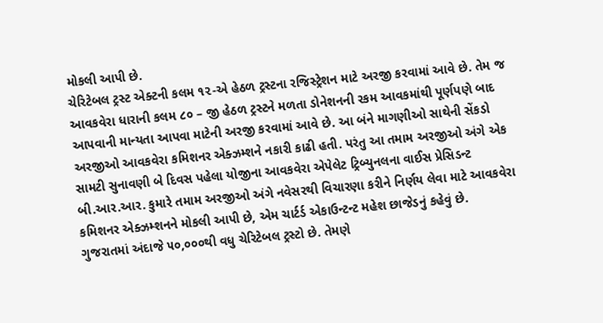મોકલી આપી છે.
ચેરિટેબલ ટ્રસ્ટ એક્ટની કલમ ૧૨-એ હેઠળ ટ્રસ્ટના રજિસ્ટ્રેશન માટે અરજી કરવામાં આવે છે. તેમ જ આવકવેરા ધારાની કલમ ૮૦ – જી હેઠળ ટ્રસ્ટને મળતા ડોનેશનની રકમ આવકમાંથી પૂર્ણપણે બાદ આપવાની માન્યતા આપવા માટેની અરજી કરવામાં આવે છે. આ બંને માગણીઓ સાથેની સેંકડો અરજીઓ આવકવેરા કમિશનર એક્ઝમ્શને નકારી કાઢી હતી. પરંતુ આ તમામ અરજીઓ અંગે એક સામટી સુનાવણી બે દિવસ પહેલા યોજીના આવકવેરા એપેલેટ ટ્રિબ્યુનલના વાઈસ પ્રેસિડન્ટ બી.આર.આર. કુમારે તમામ અરજીઓ અંગે નવેસરથી વિચારણા કરીને નિર્ણય લેવા માટે આવકવેરા કમિશનર એક્ઝમ્શનને મોકલી આપી છે, એમ ચાર્ટર્ડ એકાઉન્ટન્ટ મહેશ છાજેડનું કહેવું છે.
ગુજરાતમાં અંદાજે ૫૦,૦૦૦થી વધુ ચેરિટેબલ ટ્રસ્ટો છે. તેમણે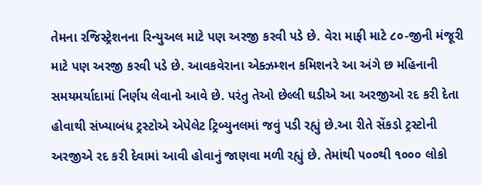તેમના રજિસ્ટ્રેશનના રિન્યુઅલ માટે પણ અરજી કરવી પડે છે. વેરા માફી માટે ૮૦-જીની મંજૂરી માટે પણ અરજી કરવી પડે છે. આવકવેરાના એક્ઝમ્શન કમિશનરે આ અંગે છ મહિનાની સમયમર્યાદામાં નિર્ણય લેવાનો આવે છે. પરંતુ તેઓ છેલ્લી ઘડીએ આ અરજીઓ રદ કરી દેતા હોવાથી સંખ્યાબંધ ટ્રસ્ટોએ એપેલેટ ટ્રિબ્યુનલમાં જવું પડી રહ્યું છે.આ રીતે સેંકડો ટ્રસ્ટોની અરજીએ રદ કરી દેવામાં આવી હોવાનું જાણવા મળી રહ્યું છે. તેમાંથી ૫૦૦થી ૧૦૦૦ લોકો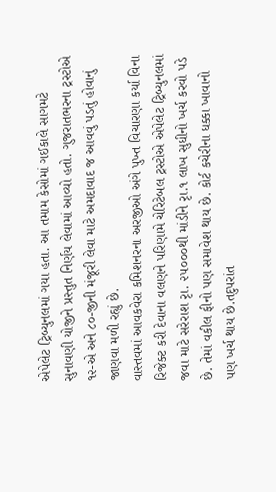એપેલેટ ટ્રિબ્યુનલમાં ગયા હતા. આ તમામ કેસોમાં ગઈકાલે સાગમટે સુનાવણી યોજીને પ્રસ્તુત નિર્ણય લેવામાં આવ્યો હતો. ગુજરાતભરના ટ્રસ્ટોએ ૧૨-એ અને ૮૦-જીની મંજૂરી લેવા માટે અમદાવાદ જ આવવું પડતું હોવાનું જાણવા મળી રહ્યું છે.
વાસ્તવમાં આવકવેરા કમિશનરના અરજીઓ અંગે પુખ્ત વિચારણા કર્યા વિના રિજેક્ટ કરી દેવાના વલણને પરિણામે ચેરિટેબલ ટ્રસ્ટોએ એપેલેટ ટ્રિબ્યુનલમાં જવા માટે સરેરાશ રૃા. ૨૫૦૦૦થી માંડીને રૃા.૧ લાખ સુધીનો ખર્ચ કરવો પડે છે. તેમાં વકીલ ફીનો પણ સમાવેશ થાય છે. કોર્ટ કચેરીના ધક્કા ખાવાનો પણ ખર્ચ થાય છે.તદુપરાંત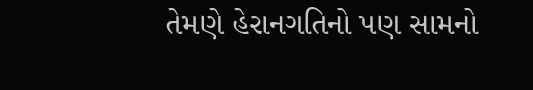તેમણે હેરાનગતિનો પણ સામનો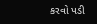કરવો પડી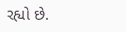રહ્યો છે.